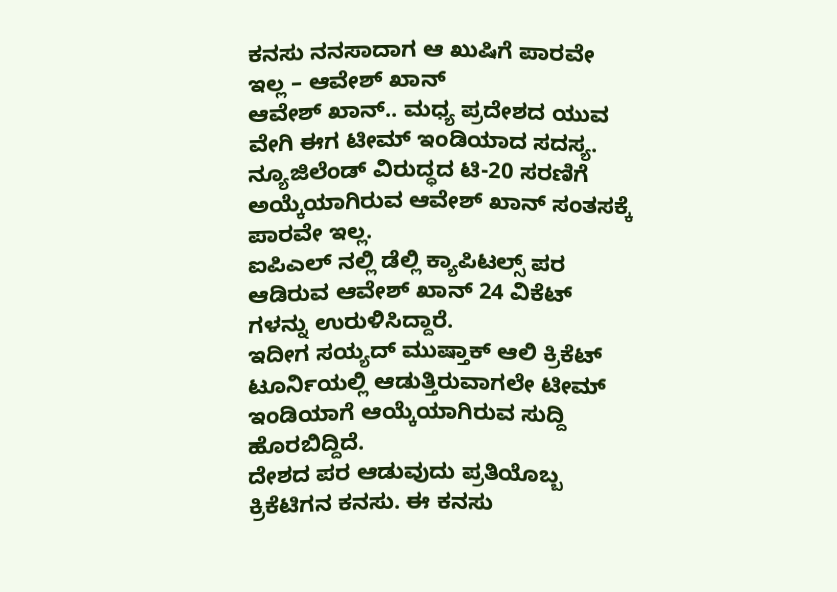ಕನಸು ನನಸಾದಾಗ ಆ ಖುಷಿಗೆ ಪಾರವೇ ಇಲ್ಲ – ಆವೇಶ್ ಖಾನ್
ಆವೇಶ್ ಖಾನ್.. ಮಧ್ಯ ಪ್ರದೇಶದ ಯುವ ವೇಗಿ ಈಗ ಟೀಮ್ ಇಂಡಿಯಾದ ಸದಸ್ಯ.
ನ್ಯೂಜಿಲೆಂಡ್ ವಿರುದ್ಧದ ಟಿ-20 ಸರಣಿಗೆ ಅಯ್ಕೆಯಾಗಿರುವ ಆವೇಶ್ ಖಾನ್ ಸಂತಸಕ್ಕೆ ಪಾರವೇ ಇಲ್ಲ.
ಐಪಿಎಲ್ ನಲ್ಲಿ ಡೆಲ್ಲಿ ಕ್ಯಾಪಿಟಲ್ಸ್ ಪರ ಆಡಿರುವ ಆವೇಶ್ ಖಾನ್ 24 ವಿಕೆಟ್ ಗಳನ್ನು ಉರುಳಿಸಿದ್ದಾರೆ.
ಇದೀಗ ಸಯ್ಯದ್ ಮುಷ್ತಾಕ್ ಆಲಿ ಕ್ರಿಕೆಟ್ ಟೂರ್ನಿಯಲ್ಲಿ ಆಡುತ್ತಿರುವಾಗಲೇ ಟೀಮ್ ಇಂಡಿಯಾಗೆ ಆಯ್ಕೆಯಾಗಿರುವ ಸುದ್ದಿ ಹೊರಬಿದ್ದಿದೆ.
ದೇಶದ ಪರ ಆಡುವುದು ಪ್ರತಿಯೊಬ್ಬ ಕ್ರಿಕೆಟಿಗನ ಕನಸು. ಈ ಕನಸು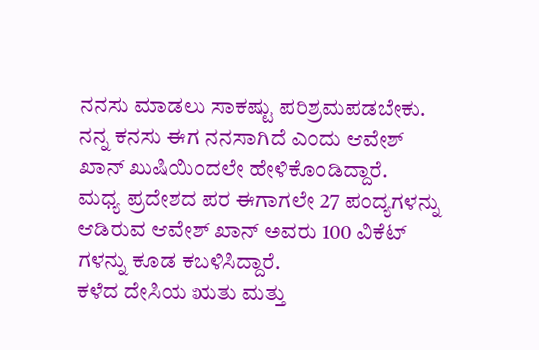ನನಸು ಮಾಡಲು ಸಾಕಷ್ಟು ಪರಿಶ್ರಮಪಡಬೇಕು.
ನನ್ನ ಕನಸು ಈಗ ನನಸಾಗಿದೆ ಎಂದು ಆವೇಶ್ ಖಾನ್ ಖುಷಿಯಿಂದಲೇ ಹೇಳಿಕೊಂಡಿದ್ದಾರೆ.
ಮಧ್ಯ ಪ್ರದೇಶದ ಪರ ಈಗಾಗಲೇ 27 ಪಂದ್ಯಗಳನ್ನು ಆಡಿರುವ ಆವೇಶ್ ಖಾನ್ ಅವರು 100 ವಿಕೆಟ್ ಗಳನ್ನು ಕೂಡ ಕಬಳಿಸಿದ್ದಾರೆ.
ಕಳೆದ ದೇಸಿಯ ಋತು ಮತ್ತು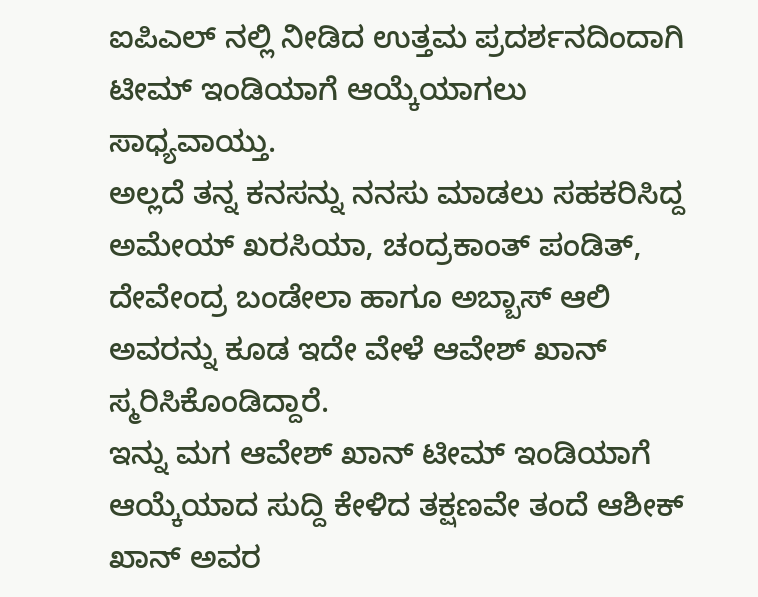ಐಪಿಎಲ್ ನಲ್ಲಿ ನೀಡಿದ ಉತ್ತಮ ಪ್ರದರ್ಶನದಿಂದಾಗಿ ಟೀಮ್ ಇಂಡಿಯಾಗೆ ಆಯ್ಕೆಯಾಗಲು ಸಾಧ್ಯವಾಯ್ತು.
ಅಲ್ಲದೆ ತನ್ನ ಕನಸನ್ನು ನನಸು ಮಾಡಲು ಸಹಕರಿಸಿದ್ದ ಅಮೇಯ್ ಖರಸಿಯಾ, ಚಂದ್ರಕಾಂತ್ ಪಂಡಿತ್,
ದೇವೇಂದ್ರ ಬಂಡೇಲಾ ಹಾಗೂ ಅಬ್ಬಾಸ್ ಆಲಿ ಅವರನ್ನು ಕೂಡ ಇದೇ ವೇಳೆ ಆವೇಶ್ ಖಾನ್ ಸ್ಮರಿಸಿಕೊಂಡಿದ್ದಾರೆ.
ಇನ್ನು ಮಗ ಆವೇಶ್ ಖಾನ್ ಟೀಮ್ ಇಂಡಿಯಾಗೆ ಆಯ್ಕೆಯಾದ ಸುದ್ದಿ ಕೇಳಿದ ತಕ್ಷಣವೇ ತಂದೆ ಆಶೀಕ್ ಖಾನ್ ಅವರ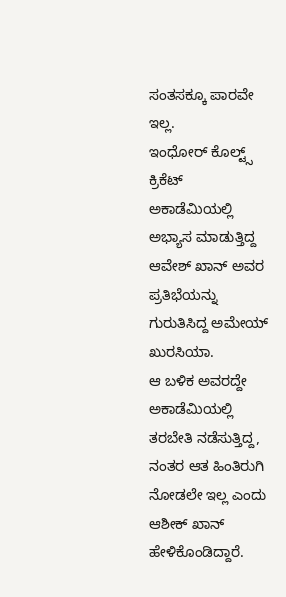ಸಂತಸಕ್ಕೂ ಪಾರವೇ ಇಲ್ಲ.
ಇಂಧೋರ್ ಕೊಲ್ಟ್ಸ್ ಕ್ರಿಕೆಟ್ ಅಕಾಡೆಮಿಯಲ್ಲಿ ಅಭ್ಯಾಸ ಮಾಡುತ್ತಿದ್ದ ಆವೇಶ್ ಖಾನ್ ಅವರ ಪ್ರತಿಭೆಯನ್ನು ಗುರುತಿಸಿದ್ದ ಅಮೇಯ್ ಖುರಸಿಯಾ.
ಆ ಬಳಿಕ ಅವರದ್ದೇ ಅಕಾಡೆಮಿಯಲ್ಲಿ ತರಬೇತಿ ನಡೆಸುತ್ತಿದ್ದ, ನಂತರ ಆತ ಹಿಂತಿರುಗಿ ನೋಡಲೇ ಇಲ್ಲ ಎಂದು ಆಶೀಕ್ ಖಾನ್ ಹೇಳಿಕೊಂಡಿದ್ದಾರೆ.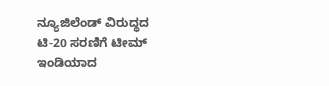ನ್ಯೂಜಿಲೆಂಡ್ ವಿರುದ್ಧದ ಟಿ-20 ಸರಣಿಗೆ ಟೀಮ್ ಇಂಡಿಯಾದ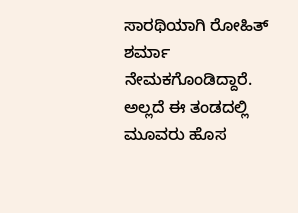ಸಾರಥಿಯಾಗಿ ರೋಹಿತ್ ಶರ್ಮಾ ನೇಮಕಗೊಂಡಿದ್ದಾರೆ.
ಅಲ್ಲದೆ ಈ ತಂಡದಲ್ಲಿ ಮೂವರು ಹೊಸ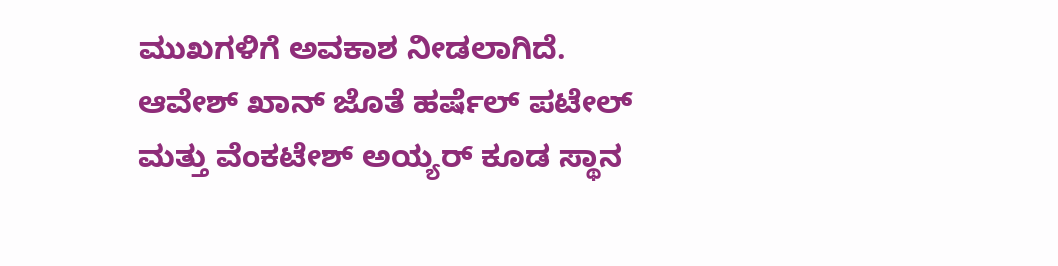ಮುಖಗಳಿಗೆ ಅವಕಾಶ ನೀಡಲಾಗಿದೆ. ಆವೇಶ್ ಖಾನ್ ಜೊತೆ ಹರ್ಷೆಲ್ ಪಟೇಲ್ ಮತ್ತು ವೆಂಕಟೇಶ್ ಅಯ್ಯರ್ ಕೂಡ ಸ್ಥಾನ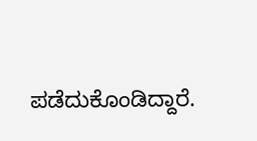ಪಡೆದುಕೊಂಡಿದ್ದಾರೆ.